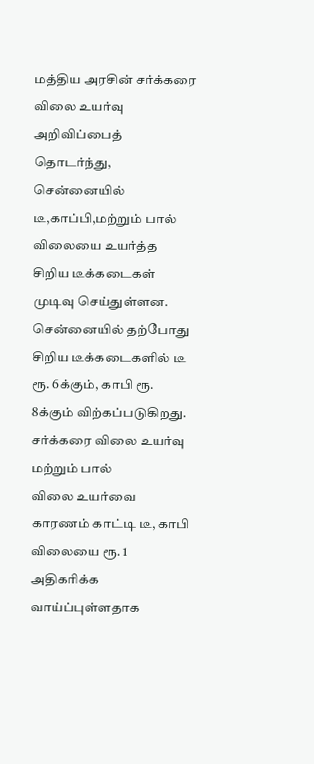மத்திய அரசின் சர்க்கரை விலை உயர்வு அறிவிப்பைத் தொடர்ந்து, சென்னையில் டீ,காப்பி,மற்றும் பால் விலையை உயர்த்த சிறிய டீக்கடைகள்
முடிவு செய்துள்ளன. சென்னையில் தற்போது சிறிய டீக்கடைகளில் டீ ரூ. 6க்கும், காபி ரூ. 8க்கும் விற்கப்படுகிறது. சர்க்கரை விலை உயர்வு மற்றும் பால்
விலை உயர்வை காரணம் காட்டி டீ, காபி விலையை ரூ. 1 அதிகரிக்க
வாய்ப்புள்ளதாக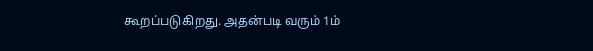கூறப்படுகிறது. அதன்படி வரும் 1ம்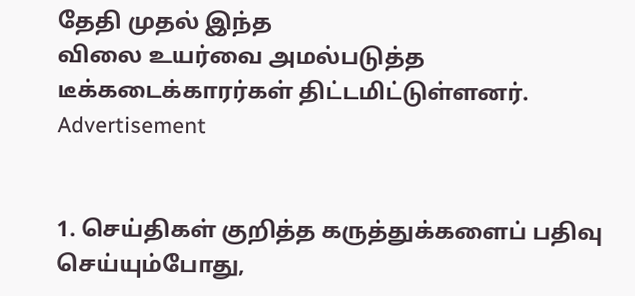தேதி முதல் இந்த
விலை உயர்வை அமல்படுத்த டீக்கடைக்காரர்கள் திட்டமிட்டுள்ளனர்.
Advertisement


1. செய்திகள் குறித்த கருத்துக்களைப் பதிவு செய்யும்போது,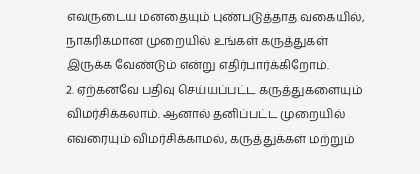எவருடைய மனதையும் புண்படுத்தாத வகையில், நாகரிகமான முறையில் உங்கள் கருத்துகள் இருக்க வேண்டும் என்று எதிர்பார்க்கிறோம்.
2. ஏற்கனவே பதிவு செய்யப்பட்ட கருத்துகளையும் விமர்சிக்கலாம். ஆனால் தனிப்பட்ட முறையில் எவரையும் விமர்சிக்காமல், கருத்துக்கள் மற்றும்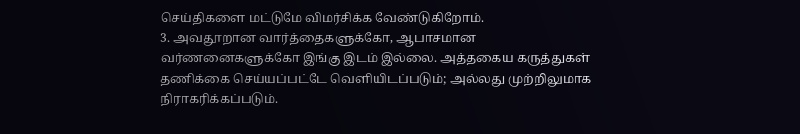செய்திகளை மட்டுமே விமர்சிக்க வேண்டுகிறோம்.
3. அவதூறான வார்த்தைகளுக்கோ, ஆபாசமான வர்ணனைகளுக்கோ இங்கு இடம் இல்லை. அத்தகைய கருத்துகள் தணிக்கை செய்யப்பட்டே வெளியிடப்படும்; அல்லது முற்றிலுமாக நிராகரிக்கப்படும்.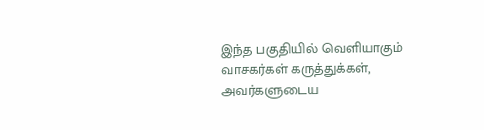இந்த பகுதியில் வெளியாகும் வாசகர்கள் கருத்துக்கள், அவர்களுடைய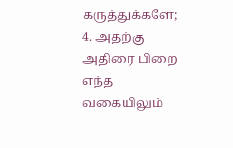கருத்துக்களே;
4. அதற்கு அதிரை பிறை எந்த வகையிலும்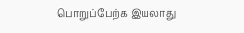பொறுப்பேற்க இயலாது